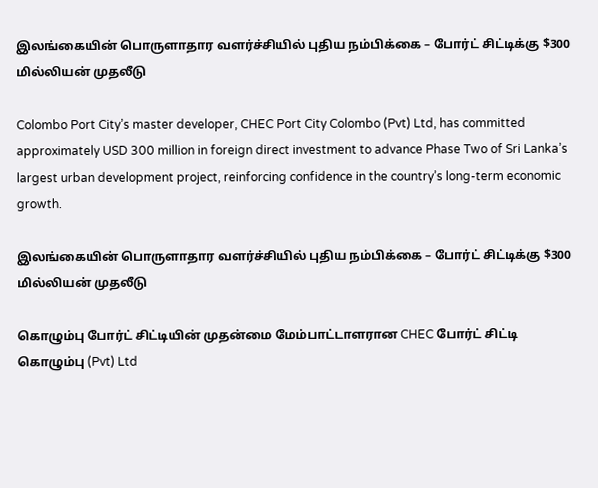இலங்கையின் பொருளாதார வளர்ச்சியில் புதிய நம்பிக்கை – போர்ட் சிட்டிக்கு $300 மில்லியன் முதலீடு

Colombo Port City’s master developer, CHEC Port City Colombo (Pvt) Ltd, has committed approximately USD 300 million in foreign direct investment to advance Phase Two of Sri Lanka’s largest urban development project, reinforcing confidence in the country’s long-term economic growth.

இலங்கையின் பொருளாதார வளர்ச்சியில் புதிய நம்பிக்கை – போர்ட் சிட்டிக்கு $300 மில்லியன் முதலீடு

கொழும்பு போர்ட் சிட்டியின் முதன்மை மேம்பாட்டாளரான CHEC போர்ட் சிட்டி கொழும்பு (Pvt) Ltd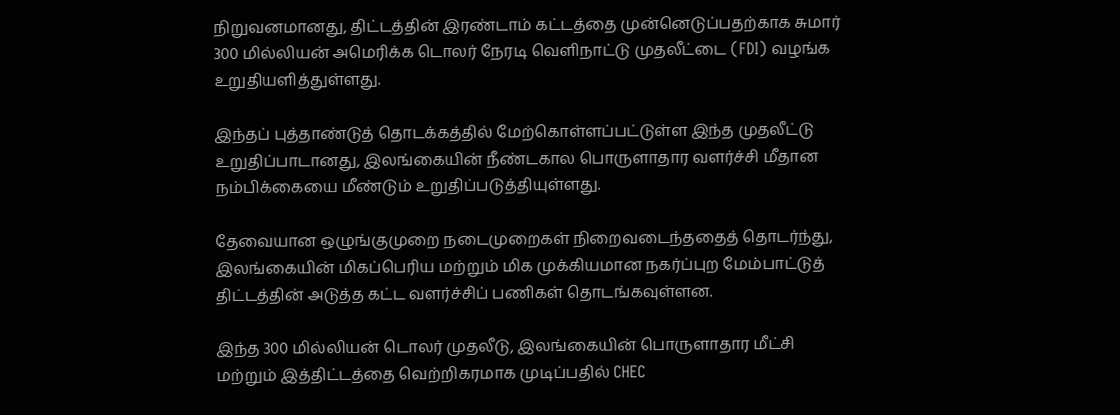நிறுவனமானது, திட்டத்தின் இரண்டாம் கட்டத்தை முன்னெடுப்பதற்காக சுமார் 300 மில்லியன் அமெரிக்க டொலர் நேரடி வெளிநாட்டு முதலீட்டை (FDI) வழங்க உறுதியளித்துள்ளது.

இந்தப் புத்தாண்டுத் தொடக்கத்தில் மேற்கொள்ளப்பட்டுள்ள இந்த முதலீட்டு உறுதிப்பாடானது, இலங்கையின் நீண்டகால பொருளாதார வளர்ச்சி மீதான நம்பிக்கையை மீண்டும் உறுதிப்படுத்தியுள்ளது.

தேவையான ஒழுங்குமுறை நடைமுறைகள் நிறைவடைந்ததைத் தொடர்ந்து, இலங்கையின் மிகப்பெரிய மற்றும் மிக முக்கியமான நகர்ப்புற மேம்பாட்டுத் திட்டத்தின் அடுத்த கட்ட வளர்ச்சிப் பணிகள் தொடங்கவுள்ளன.

இந்த 300 மில்லியன் டொலர் முதலீடு, இலங்கையின் பொருளாதார மீட்சி மற்றும் இத்திட்டத்தை வெற்றிகரமாக முடிப்பதில் CHEC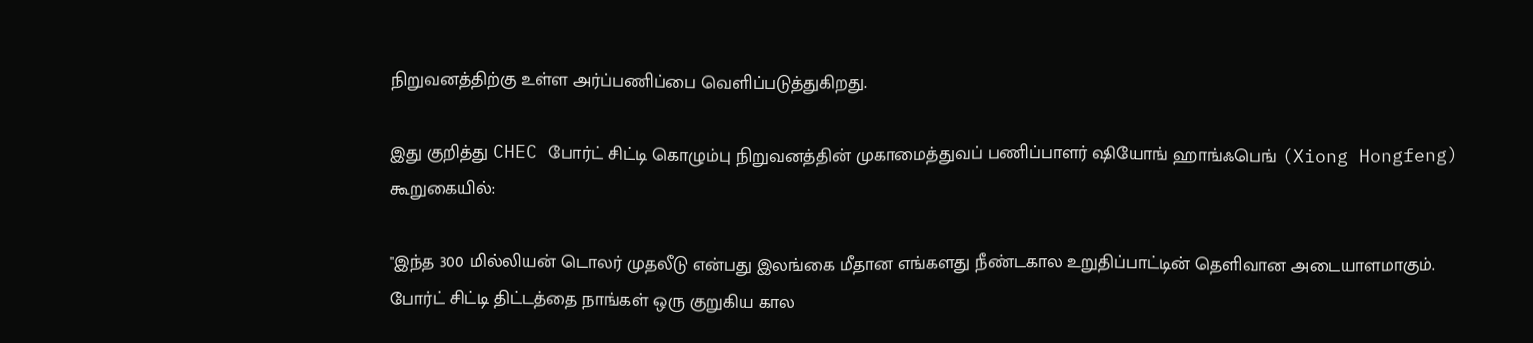நிறுவனத்திற்கு உள்ள அர்ப்பணிப்பை வெளிப்படுத்துகிறது.

இது குறித்து CHEC போர்ட் சிட்டி கொழும்பு நிறுவனத்தின் முகாமைத்துவப் பணிப்பாளர் ஷியோங் ஹாங்ஃபெங் (Xiong Hongfeng) கூறுகையில்:

"இந்த 300 மில்லியன் டொலர் முதலீடு என்பது இலங்கை மீதான எங்களது நீண்டகால உறுதிப்பாட்டின் தெளிவான அடையாளமாகும். போர்ட் சிட்டி திட்டத்தை நாங்கள் ஒரு குறுகிய கால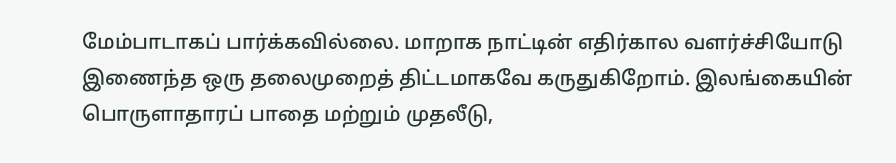மேம்பாடாகப் பார்க்கவில்லை. மாறாக நாட்டின் எதிர்கால வளர்ச்சியோடு இணைந்த ஒரு தலைமுறைத் திட்டமாகவே கருதுகிறோம். இலங்கையின் பொருளாதாரப் பாதை மற்றும் முதலீடு,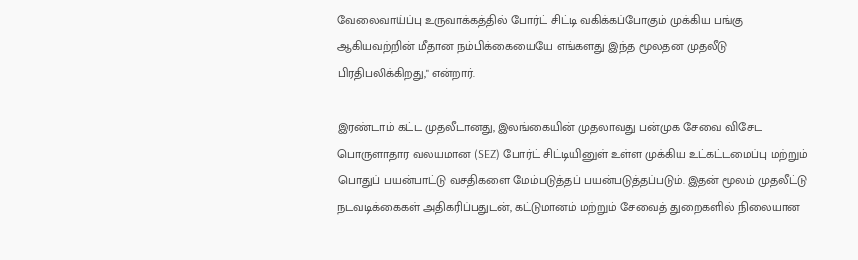வேலைவாய்ப்பு உருவாக்கத்தில் போர்ட் சிட்டி வகிக்கப்போகும் முக்கிய பங்கு ஆகியவற்றின் மீதான நம்பிக்கையையே எங்களது இந்த மூலதன முதலீடு பிரதிபலிக்கிறது," என்றார்.

இரண்டாம் கட்ட முதலீடானது, இலங்கையின் முதலாவது பன்முக சேவை விசேட பொருளாதார வலயமான (SEZ) போர்ட் சிட்டியினுள் உள்ள முக்கிய உட்கட்டமைப்பு மற்றும் பொதுப் பயன்பாட்டு வசதிகளை மேம்படுத்தப் பயன்படுத்தப்படும். இதன் மூலம் முதலீட்டு நடவடிக்கைகள் அதிகரிப்பதுடன், கட்டுமானம் மற்றும் சேவைத் துறைகளில் நிலையான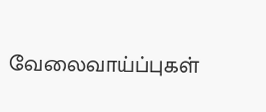வேலைவாய்ப்புகள்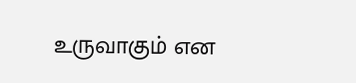உருவாகும் என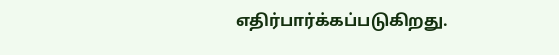எதிர்பார்க்கப்படுகிறது.